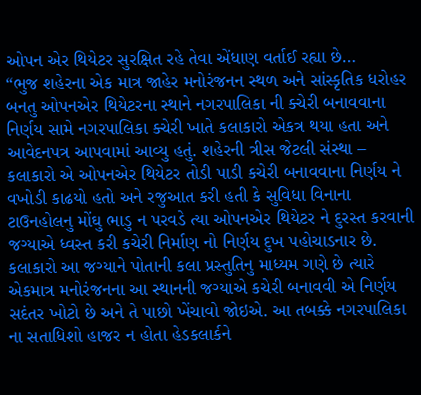ઓપન એર થિયેટર સુરક્ષિત રહે તેવા એંધાણ વર્તાઈ રહ્યા છે…
“ભુજ શહેરના એક માત્ર જાહેર મનોરંજનન સ્થળ અને સાંસ્કૃતિક ધરોહર બનતુ ઓપનએર થિયેટરના સ્થાને નગરપાલિકા ની ક્ચેરી બનાવવાના નિર્ણય સામે નગરપાલિકા ક્ચેરી ખાતે કલાકારો એકત્ર થયા હતા અને આવેદનપત્ર આપવામાં આવ્યુ હતું. શહેરની ત્રીસ જેટલી સંસ્થા – કલાકારો એ ઓપનએર થિયેટર તોડી પાડી કચેરી બનાવવાના નિર્ણય ને વખોડી કાઢયો હતો અને રજુઆત કરી હતી કે સુવિધા વિનાના ટાઉનહોલનુ મોંઘુ ભાડુ ન પરવડે ત્યા ઓપનએર થિયેટર ને દુરસ્ત કરવાની જગ્યાએ ધ્વસ્ત કરી કચેરી નિર્માણ નો નિર્ણય દુખ પહોચાડનાર છે. કલાકારો આ જગ્યાને પોતાની કલા પ્રસ્તુતિનુ માધ્યમ ગણે છે ત્યારે એકમાત્ર મનોરંજનના આ સ્થાનની જગ્યાએ કચેરી બનાવવી એ નિર્ણય સદંતર ખોટો છે અને તે પાછો ખેંચાવો જોઇએ. આ તબક્કે નગરપાલિકા ના સતાધિશો હાજર ન હોતા હેડકલાર્કને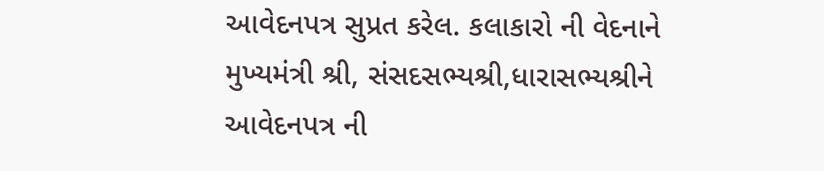આવેદનપત્ર સુપ્રત કરેલ. કલાકારો ની વેદનાને મુખ્યમંત્રી શ્રી, સંસદસભ્યશ્રી,ધારાસભ્યશ્રીને આવેદનપત્ર ની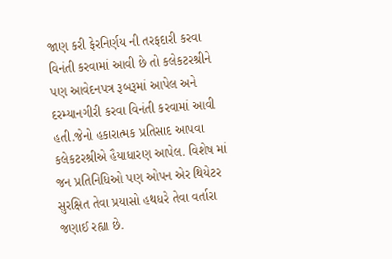જાણ કરી ફેરનિર્ણય ની તરફદારી કરવા વિનંતી કરવામાં આવી છે તો કલેકટરશ્રીને પણ આવેદનપત્ર રૂબરૂમાં આપેલ અને દરમ્યાનગીરી કરવા વિનંતી કરવામાં આવી હતી.જેનો હકારાત્મક પ્રતિસાદ આપવા કલેકટરશ્રીએ હૈયાધારણ આપેલ. વિશેષ માં જન પ્રતિનિધિઓ પણ ઓપન એર થિયેટર સુરક્ષિત તેવા પ્રયાસો હથધરે તેવા વર્તારા જણાઈ રહ્યા છે.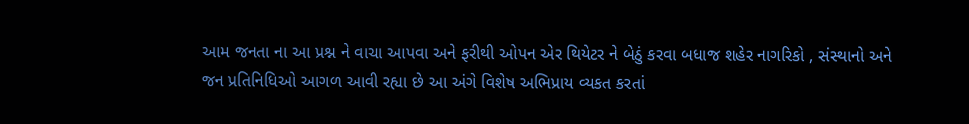આમ જનતા ના આ પ્રશ્ન ને વાચા આપવા અને ફરીથી ઓપન એર થિયેટર ને બેઠું કરવા બધાજ શહેર નાગરિકો , સંસ્થાનો અને જન પ્રતિનિધિઓ આગળ આવી રહ્યા છે આ અંગે વિશેષ અભિપ્રાય વ્યકત કરતાં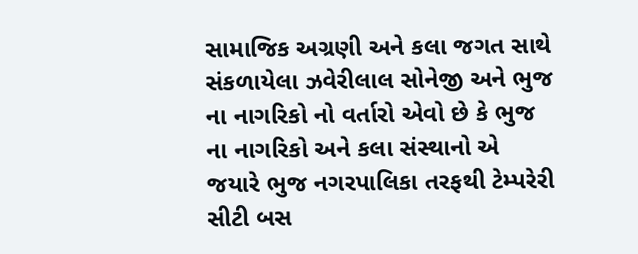સામાજિક અગ્રણી અને કલા જગત સાથે સંકળાયેલા ઝવેરીલાલ સોનેજી અને ભુજ ના નાગરિકો નો વર્તારો એવો છે કે ભુજ ના નાગરિકો અને કલા સંસ્થાનો એ જયારે ભુજ નગરપાલિકા તરફથી ટેમ્પરેરી સીટી બસ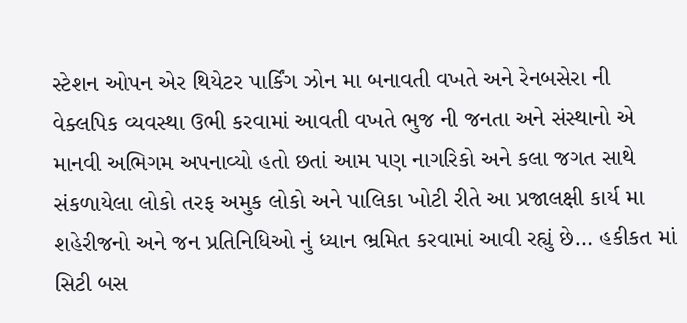સ્ટેશન ઓપન એર થિયેટર પાર્કિંગ ઝોન મા બનાવતી વખતે અને રેનબસેરા ની વેક્લપિક વ્યવસ્થા ઉભી કરવામાં આવતી વખતે ભુજ ની જનતા અને સંસ્થાનો એ માનવી અભિગમ અપનાવ્યો હતો છતાં આમ પણ નાગરિકો અને કલા જગત સાથે સંકળાયેલા લોકો તરફ અમુક લોકો અને પાલિકા ખોટી રીતે આ પ્રજાલક્ષી કાર્ય મા શહેરીજનો અને જન પ્રતિનિધિઓ નું ધ્યાન ભ્રમિત કરવામાં આવી રહ્યું છે… હકીકત માં સિટી બસ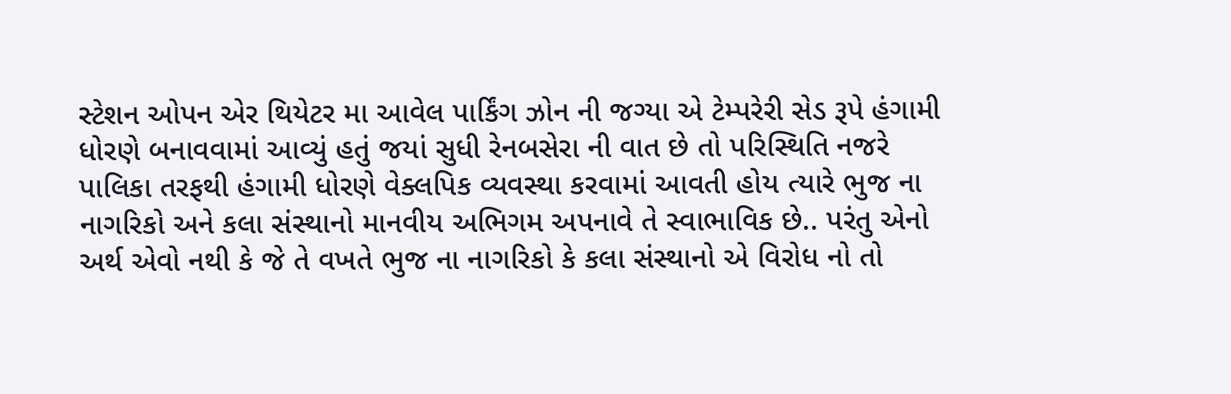સ્ટેશન ઓપન એર થિયેટર મા આવેલ પાર્કિંગ ઝોન ની જગ્યા એ ટેમ્પરેરી સેડ રૂપે હંગામી ધોરણે બનાવવામાં આવ્યું હતું જયાં સુધી રેનબસેરા ની વાત છે તો પરિસ્થિતિ નજરે પાલિકા તરફથી હંગામી ધોરણે વેક્લપિક વ્યવસ્થા કરવામાં આવતી હોય ત્યારે ભુજ ના નાગરિકો અને કલા સંસ્થાનો માનવીય અભિગમ અપનાવે તે સ્વાભાવિક છે.. પરંતુ એનો અર્થ એવો નથી કે જે તે વખતે ભુજ ના નાગરિકો કે કલા સંસ્થાનો એ વિરોધ નો તો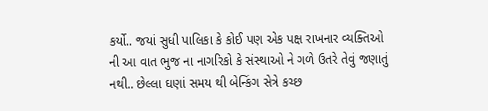કર્યો.. જયાં સુધી પાલિકા કે કોઈ પણ એક પક્ષ રાખનાર વ્યક્તિઓ ની આ વાત ભુજ ના નાગરિકો કે સંસ્થાઓ ને ગળે ઉતરે તેવું જણાતું નથી.. છેલ્લા ઘણાં સમય થી બેન્કિંગ સેત્રે કચ્છ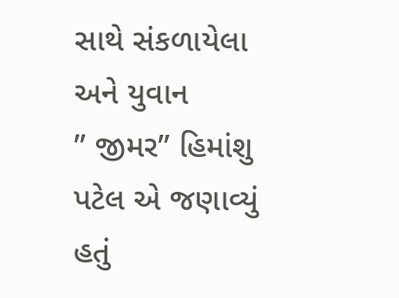સાથે સંકળાયેલા અને યુવાન
” જીમર” હિમાંશુ પટેલ એ જણાવ્યું હતું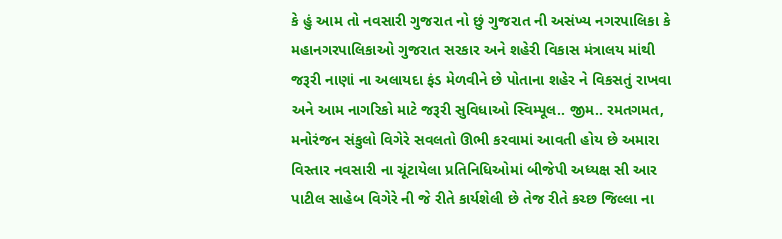કે હું આમ તો નવસારી ગુજરાત નો છું ગુજરાત ની અસંખ્ય નગરપાલિકા કે મહાનગરપાલિકાઓ ગુજરાત સરકાર અને શહેરી વિકાસ મંત્રાલય માંથી જરૂરી નાણાં ના અલાયદા ફંડ મેળવીને છે પોતાના શહેર ને વિકસતું રાખવા અને આમ નાગરિકો માટે જરૂરી સુવિધાઓ સ્વિમ્પૂલ.. જીમ.. રમતગમત, મનોરંજન સંકુલો વિગેરે સવલતો ઊભી કરવામાં આવતી હોય છે અમારા વિસ્તાર નવસારી ના ચૂંટાયેલા પ્રતિનિધિઓમાં બીજેપી અધ્યક્ષ સી આર પાટીલ સાહેબ વિગેરે ની જે રીતે કાર્યશેલી છે તેજ રીતે કચ્છ જિલ્લા ના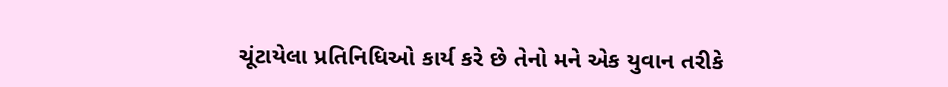ચૂંટાયેલા પ્રતિનિધિઓ કાર્ય કરે છે તેનો મને એક યુવાન તરીકે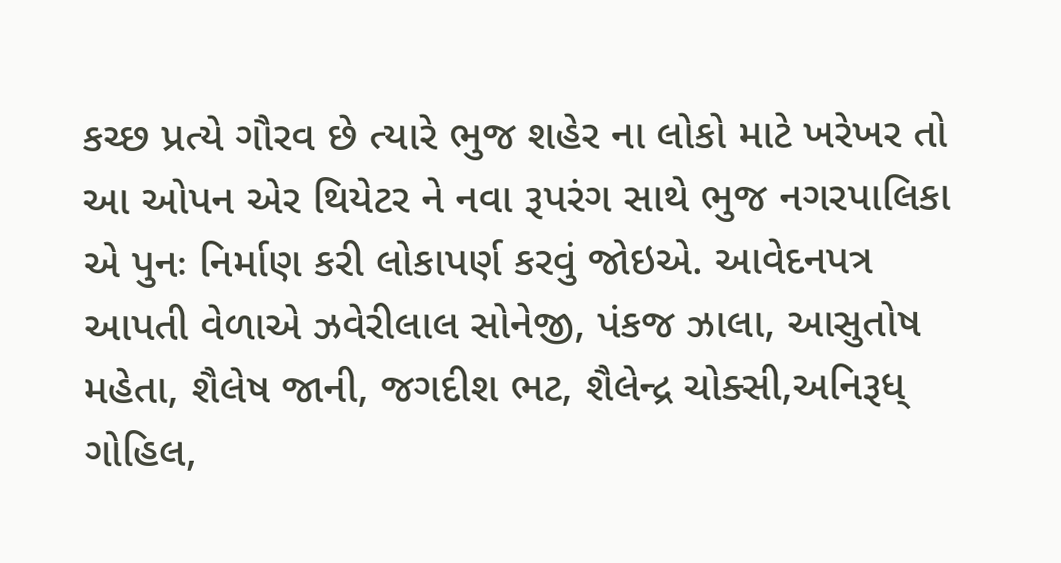કચ્છ પ્રત્યે ગૌરવ છે ત્યારે ભુજ શહેર ના લોકો માટે ખરેખર તો આ ઓપન એર થિયેટર ને નવા રૂપરંગ સાથે ભુજ નગરપાલિકા એ પુનઃ નિર્માણ કરી લોકાપર્ણ કરવું જોઇએ. આવેદનપત્ર આપતી વેળાએ ઝવેરીલાલ સોનેજી, પંકજ ઝાલા, આસુતોષ મહેતા, શૈલેષ જાની, જગદીશ ભટ, શૈલેન્દ્ર ચોક્સી,અનિરૂધ્ ગોહિલ,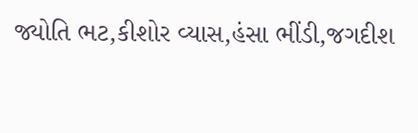જ્યોતિ ભટ,કીશોર વ્યાસ,હંસા ભીંડી,જગદીશ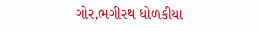ગોર,ભગીરથ ધોળકીયા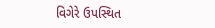વિગેરે ઉપસ્થિત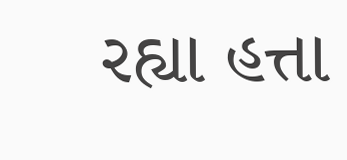રહ્યા હત્તા